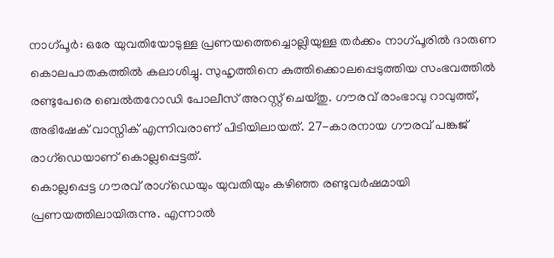നാഗ്പൂർ: ഒരേ യുവതിയോടുള്ള പ്രണയത്തെച്ചൊല്ലിയുള്ള തർക്കം നാഗ്പൂരിൽ ദാരുണ കൊലപാതകത്തിൽ കലാശിച്ചു. സുഹൃത്തിനെ കുത്തിക്കൊലപ്പെടുത്തിയ സംഭവത്തിൽ രണ്ടുപേരെ ബെൽതറോഡി പോലീസ് അറസ്റ്റ് ചെയ്തു. ഗൗരവ് രാംഭാവു റാവുത്ത്, അഭിഷേക് വാസ്നിക് എന്നിവരാണ് പിടിയിലായത്. 27-കാരനായ ഗൗരവ് പങ്കജ് രാഗ്ഡെയാണ് കൊല്ലപ്പെട്ടത്.
കൊല്ലപ്പെട്ട ഗൗരവ് രാഗ്ഡെയും യുവതിയും കഴിഞ്ഞ രണ്ടുവർഷമായി പ്രണയത്തിലായിരുന്നു. എന്നാൽ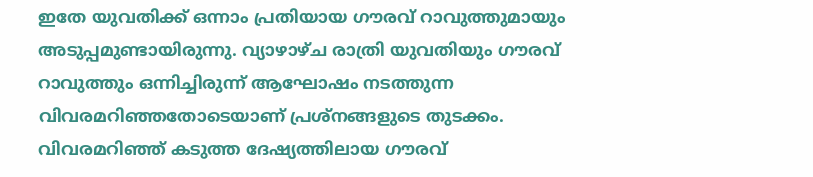ഇതേ യുവതിക്ക് ഒന്നാം പ്രതിയായ ഗൗരവ് റാവുത്തുമായും അടുപ്പമുണ്ടായിരുന്നു. വ്യാഴാഴ്ച രാത്രി യുവതിയും ഗൗരവ് റാവുത്തും ഒന്നിച്ചിരുന്ന് ആഘോഷം നടത്തുന്ന വിവരമറിഞ്ഞതോടെയാണ് പ്രശ്നങ്ങളുടെ തുടക്കം.
വിവരമറിഞ്ഞ് കടുത്ത ദേഷ്യത്തിലായ ഗൗരവ്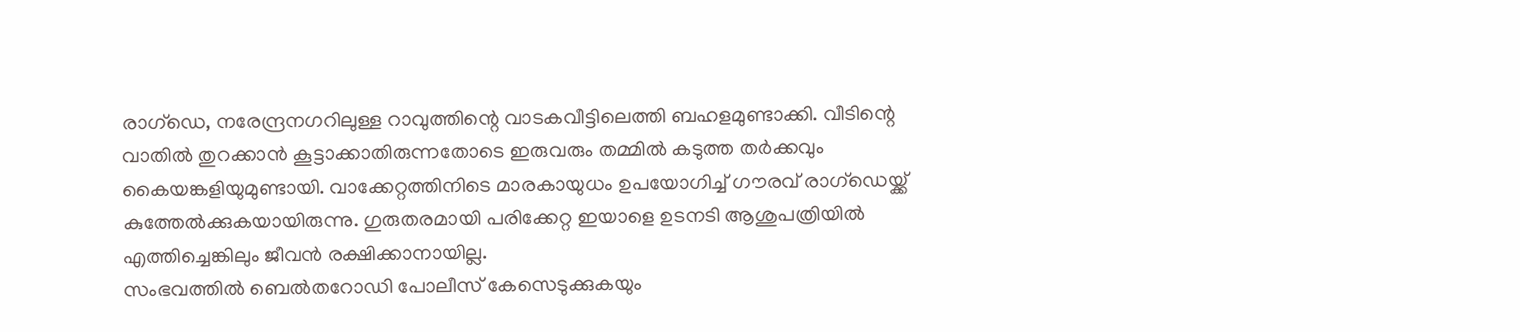രാഗ്ഡെ, നരേന്ദ്രനഗറിലുള്ള റാവുത്തിന്റെ വാടകവീട്ടിലെത്തി ബഹളമുണ്ടാക്കി. വീടിന്റെ വാതിൽ തുറക്കാൻ കൂട്ടാക്കാതിരുന്നതോടെ ഇരുവരും തമ്മിൽ കടുത്ത തർക്കവും കൈയങ്കളിയുമുണ്ടായി. വാക്കേറ്റത്തിനിടെ മാരകായുധം ഉപയോഗിച്ച് ഗൗരവ് രാഗ്ഡെയ്ക്ക് കുത്തേൽക്കുകയായിരുന്നു. ഗുരുതരമായി പരിക്കേറ്റ ഇയാളെ ഉടനടി ആശുപത്രിയിൽ എത്തിച്ചെങ്കിലും ജീവൻ രക്ഷിക്കാനായില്ല.
സംഭവത്തിൽ ബെൽതറോഡി പോലീസ് കേസെടുക്കുകയും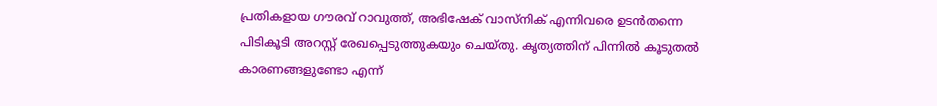പ്രതികളായ ഗൗരവ് റാവുത്ത്, അഭിഷേക് വാസ്നിക് എന്നിവരെ ഉടൻതന്നെ പിടികൂടി അറസ്റ്റ് രേഖപ്പെടുത്തുകയും ചെയ്തു. കൃത്യത്തിന് പിന്നിൽ കൂടുതൽ കാരണങ്ങളുണ്ടോ എന്ന്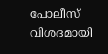പോലീസ് വിശദമായി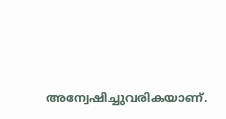അന്വേഷിച്ചുവരികയാണ്.